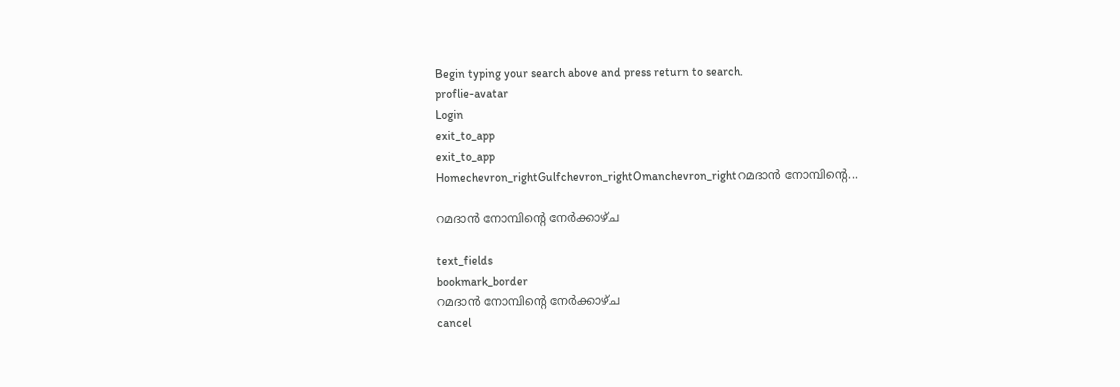Begin typing your search above and press return to search.
proflie-avatar
Login
exit_to_app
exit_to_app
Homechevron_rightGulfchevron_rightOmanchevron_rightറമദാൻ നോമ്പിന്റെ...

റമദാൻ നോമ്പിന്റെ നേർക്കാഴ്ച

text_fields
bookmark_border
റമദാൻ നോമ്പിന്റെ നേർക്കാഴ്ച
cancel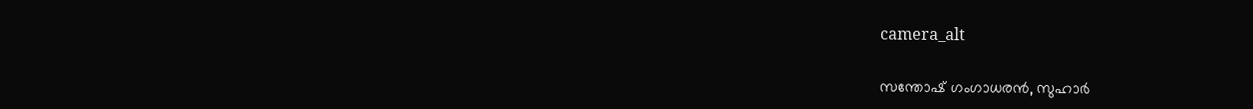camera_alt

സന്തോഷ് ഗംഗാധരൻ, സുഹാർ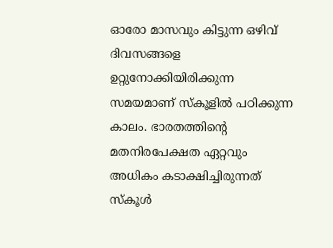ഓരോ മാസവും കിട്ടുന്ന ഒഴിവ് ദിവസങ്ങളെ ഉറ്റുനോക്കിയിരിക്കുന്ന സമയമാണ് സ്കൂളിൽ പഠിക്കുന്ന കാലം. ഭാരതത്തിന്റെ മതനിരപേക്ഷത ഏറ്റവും അധികം കടാക്ഷിച്ചിരുന്നത് സ്കൂൾ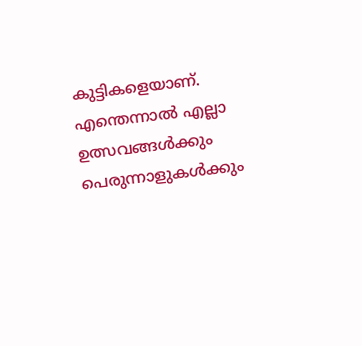കുട്ടികളെയാണ്. എന്തെന്നാൽ എല്ലാ ഉത്സവങ്ങൾക്കും പെരുന്നാളുകൾക്കും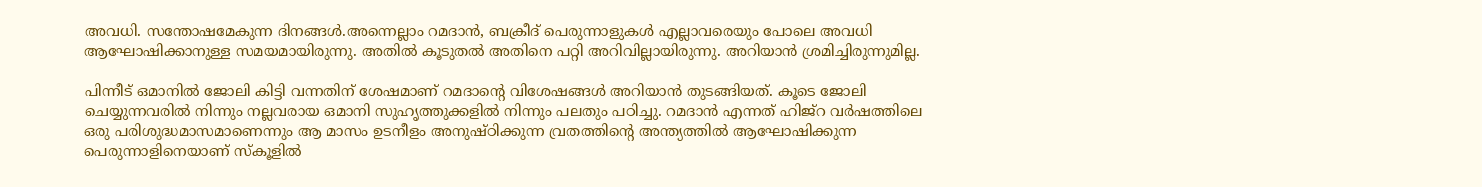അവധി. സന്തോഷമേകുന്ന ദിനങ്ങൾ.അന്നെല്ലാം റമദാൻ, ബക്രീദ് പെരുന്നാളുകൾ എല്ലാവരെയും പോലെ അവധി ആഘോഷിക്കാനുള്ള സമയമായിരുന്നു. അതിൽ കൂടുതൽ അതിനെ പറ്റി അറിവില്ലായിരുന്നു. അറിയാൻ ശ്രമിച്ചിരുന്നുമില്ല.

പിന്നീട് ഒമാനിൽ ജോലി കിട്ടി വന്നതിന് ശേഷമാണ് റമദാന്റെ വിശേഷങ്ങൾ അറിയാൻ തുടങ്ങിയത്. കൂടെ ജോലി ചെയ്യുന്നവരിൽ നിന്നും നല്ലവരായ ഒമാനി സുഹൃത്തുക്കളിൽ നിന്നും പലതും പഠിച്ചു. റമദാൻ എന്നത് ഹിജ്റ വർഷത്തിലെ ഒരു പരിശുദ്ധമാസമാണെന്നും ആ മാസം ഉടനീളം അനുഷ്ഠിക്കുന്ന വ്രതത്തിന്റെ അന്ത്യത്തിൽ ആഘോഷിക്കുന്ന പെരുന്നാളിനെയാണ് സ്കൂളിൽ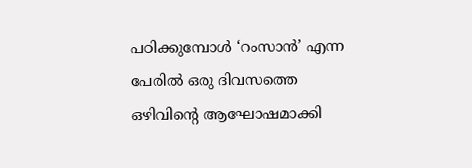പഠിക്കുമ്പോൾ ‘റംസാൻ’ എന്ന പേരിൽ ഒരു ദിവസത്തെ ഒഴിവിന്റെ ആഘോഷമാക്കി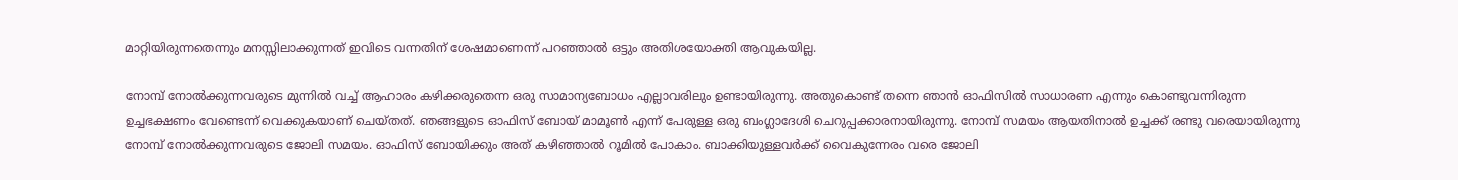മാറ്റിയിരുന്നതെന്നും മനസ്സിലാക്കുന്നത് ഇവിടെ വന്നതിന് ശേഷമാണെന്ന് പറഞ്ഞാൽ ഒട്ടും അതിശയോക്തി ആവുകയില്ല.

നോമ്പ് നോൽക്കുന്നവരുടെ മുന്നിൽ വച്ച് ആഹാരം കഴിക്കരുതെന്ന ഒരു സാമാന്യബോധം എല്ലാവരിലും ഉണ്ടായിരുന്നു. അതുകൊണ്ട് തന്നെ ഞാൻ ഓഫിസിൽ സാധാരണ എന്നും കൊണ്ടുവന്നിരുന്ന ഉച്ചഭക്ഷണം വേണ്ടെന്ന് വെക്കുകയാണ് ചെയ്തത്. ഞങ്ങളുടെ ഓഫിസ് ബോയ് മാമൂൺ എന്ന് പേരുള്ള ഒരു ബംഗ്ലാദേശി ചെറുപ്പക്കാരനായിരുന്നു. നോമ്പ് സമയം ആയതിനാൽ ഉച്ചക്ക് രണ്ടു വരെയായിരുന്നു നോമ്പ് നോൽക്കുന്നവരുടെ ജോലി സമയം. ഓഫിസ് ബോയിക്കും അത് കഴിഞ്ഞാൽ റൂമിൽ പോകാം. ബാക്കിയുള്ളവർക്ക് വൈകുന്നേരം വരെ ജോലി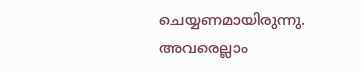ചെയ്യണമായിരുന്നു. അവരെല്ലാം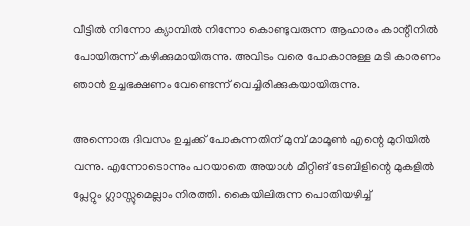വീട്ടിൽ നിന്നോ ക്യാമ്പിൽ നിന്നോ കൊണ്ടുവരുന്ന ആഹാരം കാന്റീനിൽ പോയിരുന്ന് കഴിക്കുമായിരുന്നു. അവിടം വരെ പോകാനുള്ള മടി കാരണം ഞാൻ ഉച്ചഭക്ഷണം വേണ്ടെന്ന് വെച്ചിരിക്കുകയായിരുന്നു.

അന്നൊരു ദിവസം ഉച്ചക്ക് പോകുന്നതിന് മുമ്പ് മാമൂൺ എന്റെ മുറിയിൽ വന്നു. എന്നോടൊന്നും പറയാതെ അയാൾ മീറ്റിങ് ടേബിളിന്റെ മുകളിൽ പ്ലേറ്റും ഗ്ലാസ്സുമെല്ലാം നിരത്തി. കൈയിലിരുന്ന പൊതിയഴിച്ച്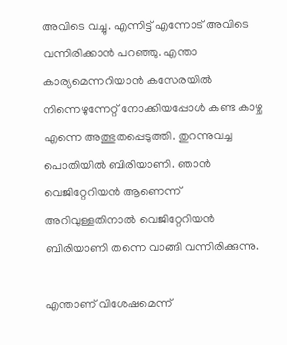അവിടെ വച്ചു. എന്നിട്ട് എന്നോട് അവിടെ വന്നിരിക്കാൻ പറഞ്ഞു. എന്താ കാര്യമെന്നറിയാൻ കസേരയിൽ നിന്നെഴുന്നേറ്റ് നോക്കിയപ്പോൾ കണ്ട കാഴ്ച എന്നെ അത്ഭുതപ്പെടുത്തി. തുറന്നുവച്ച പൊതിയിൽ ബിരിയാണി. ഞാൻ വെജിറ്റേറിയൻ ആണെന്ന് അറിവുള്ളതിനാൽ വെജിറ്റേറിയൻ ബിരിയാണി തന്നെ വാങ്ങി വന്നിരിക്കുന്നു.

എന്താണ് വിശേഷമെന്ന്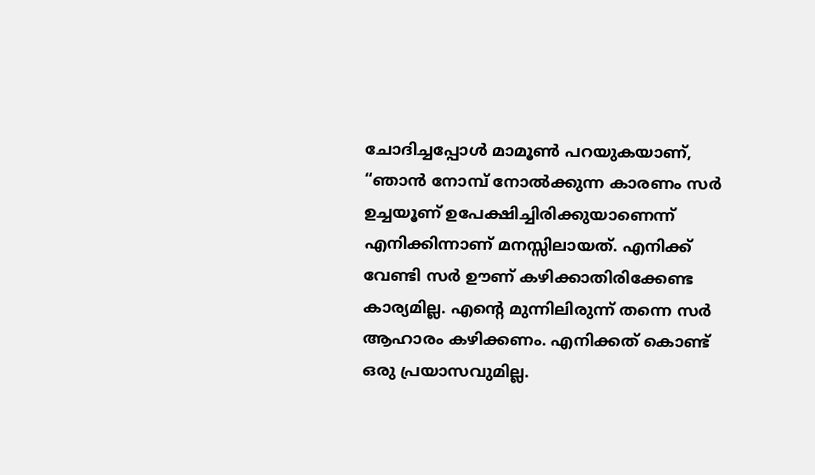ചോദിച്ചപ്പോൾ മാമൂൺ പറയുകയാണ്, “ഞാൻ നോമ്പ് നോൽക്കുന്ന കാരണം സർ ഉച്ചയൂണ് ഉപേക്ഷിച്ചിരിക്കുയാണെന്ന് എനിക്കിന്നാണ് മനസ്സിലായത്. എനിക്ക് വേണ്ടി സർ ഊണ് കഴിക്കാതിരിക്കേണ്ട കാര്യമില്ല. എന്റെ മുന്നിലിരുന്ന് തന്നെ സർ ആഹാരം കഴിക്കണം. എനിക്കത് കൊണ്ട് ഒരു പ്രയാസവുമില്ല.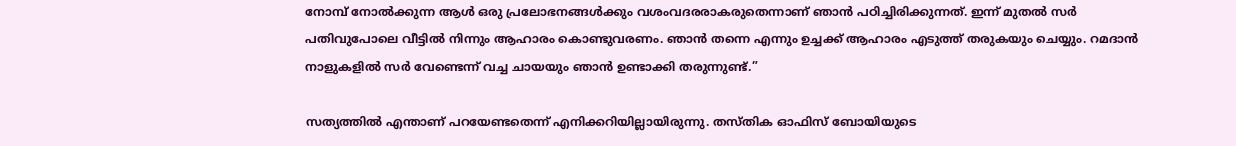നോമ്പ് നോൽക്കുന്ന ആൾ ഒരു പ്രലോഭനങ്ങൾക്കും വശംവദരരാകരുതെന്നാണ് ഞാൻ പഠിച്ചിരിക്കുന്നത്. ഇന്ന് മുതൽ സർ പതിവുപോലെ വീട്ടിൽ നിന്നും ആഹാരം കൊണ്ടുവരണം. ഞാൻ തന്നെ എന്നും ഉച്ചക്ക് ആഹാരം എടുത്ത് തരുകയും ചെയ്യും. റമദാൻ നാളുകളിൽ സർ വേണ്ടെന്ന് വച്ച ചായയും ഞാൻ ഉണ്ടാക്കി തരുന്നുണ്ട്.”

സത്യത്തിൽ എന്താണ് പറയേണ്ടതെന്ന് എനിക്കറിയില്ലായിരുന്നു. തസ്തിക ഓഫിസ് ബോയിയുടെ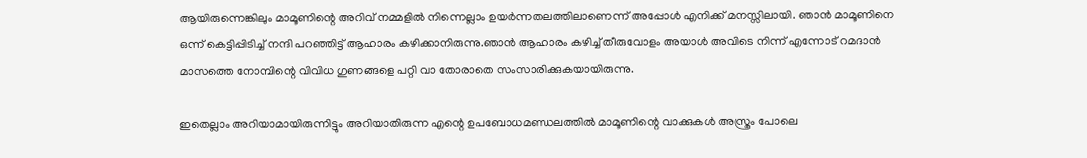ആയിരുന്നെങ്കിലും മാമൂണിന്റെ അറിവ് നമ്മളിൽ നിന്നെല്ലാം ഉയർന്നതലത്തിലാണെന്ന് അപ്പോൾ എനിക്ക് മനസ്സിലായി. ഞാൻ മാമൂണിനെ ഒന്ന് കെട്ടിപ്പിടിച്ച് നന്ദി പറഞ്ഞിട്ട് ആഹാരം കഴിക്കാനിരുന്നു.ഞാൻ ആഹാരം കഴിച്ച് തീരുവോളം അയാൾ അവിടെ നിന്ന് എന്നോട് റമദാൻ മാസത്തെ നോമ്പിന്റെ വിവിധ ഗുണങ്ങളെ പറ്റി വാ തോരാതെ സംസാരിക്കുകയായിരുന്നു.

ഇതെല്ലാം അറിയാമായിരുന്നിട്ടും അറിയാതിരുന്ന എന്റെ ഉപബോധമണ്ഡലത്തിൽ മാമൂണിന്റെ വാക്കുകൾ അസ്ത്രം പോലെ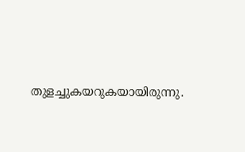തുളച്ചുകയറുകയായിരുന്നു.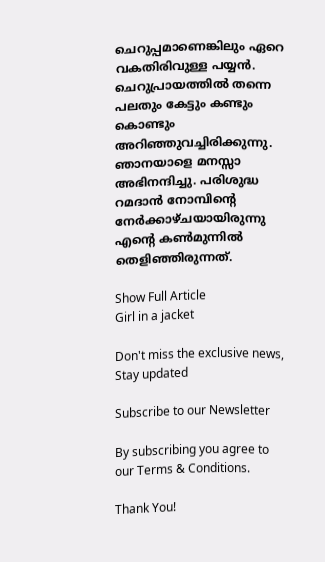ചെറുപ്പമാണെങ്കിലും ഏറെ വകതിരിവുള്ള പയ്യൻ. ചെറുപ്രായത്തിൽ തന്നെ പലതും കേട്ടും കണ്ടും കൊണ്ടും അറിഞ്ഞുവച്ചിരിക്കുന്നു. ഞാനയാളെ മനസ്സാ അഭിനന്ദിച്ചു. പരിശുദ്ധ റമദാൻ നോമ്പിന്റെ നേർക്കാഴ്ചയായിരുന്നു എന്റെ കൺമുന്നിൽ തെളിഞ്ഞിരുന്നത്.

Show Full Article
Girl in a jacket

Don't miss the exclusive news, Stay updated

Subscribe to our Newsletter

By subscribing you agree to our Terms & Conditions.

Thank You!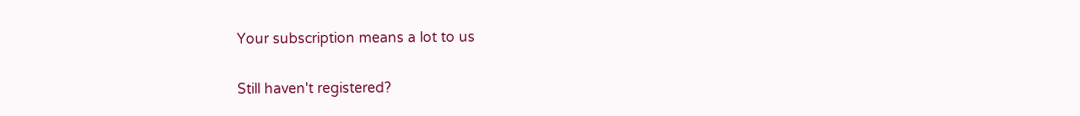Your subscription means a lot to us

Still haven't registered?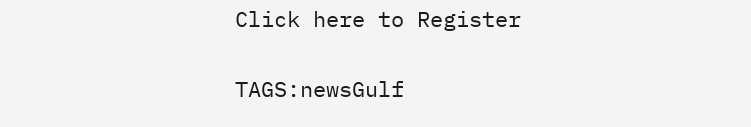Click here to Register

TAGS:newsGulf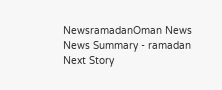NewsramadanOman News
News Summary - ramadan
Next Story